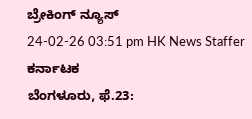ಬ್ರೇಕಿಂಗ್ ನ್ಯೂಸ್
24-02-26 03:51 pm HK News Staffer ಕರ್ನಾಟಕ
ಬೆಂಗಳೂರು, ಫೆ.23: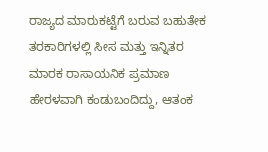ರಾಜ್ಯದ ಮಾರುಕಟ್ಟೆಗೆ ಬರುವ ಬಹುತೇಕ ತರಕಾರಿಗಳಲ್ಲಿ ಸೀಸ ಮತ್ತು ಇನ್ನಿತರ ಮಾರಕ ರಾಸಾಯನಿಕ ಪ್ರಮಾಣ ಹೇರಳವಾಗಿ ಕಂಡುಬಂದಿದ್ದು, ಆತಂಕ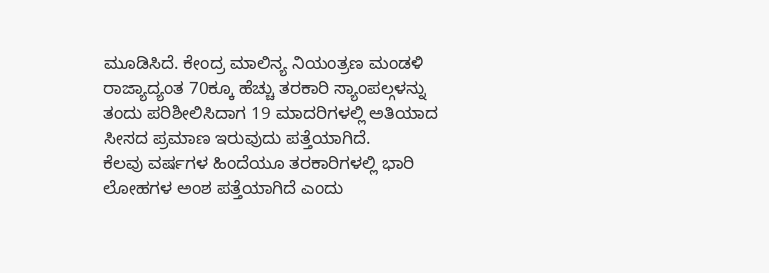ಮೂಡಿಸಿದೆ. ಕೇಂದ್ರ ಮಾಲಿನ್ಯ ನಿಯಂತ್ರಣ ಮಂಡಳಿ ರಾಜ್ಯಾದ್ಯಂತ 70ಕ್ಕೂ ಹೆಚ್ಚು ತರಕಾರಿ ಸ್ಯಾಂಪಲ್ಗಳನ್ನು ತಂದು ಪರಿಶೀಲಿಸಿದಾಗ 19 ಮಾದರಿಗಳಲ್ಲಿ ಅತಿಯಾದ ಸೀಸದ ಪ್ರಮಾಣ ಇರುವುದು ಪತ್ತೆಯಾಗಿದೆ.
ಕೆಲವು ವರ್ಷಗಳ ಹಿಂದೆಯೂ ತರಕಾರಿಗಳಲ್ಲಿ ಭಾರಿ ಲೋಹಗಳ ಅಂಶ ಪತ್ತೆಯಾಗಿದೆ ಎಂದು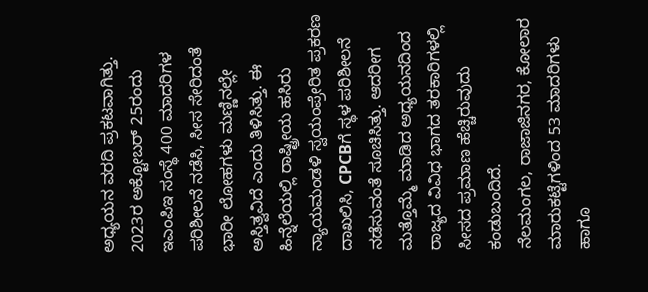ಅಧ್ಯಯನ ವರದಿ ಪ್ರಕಟವಾಗಿತ್ತು. 2023ರ ಅಕ್ಟೋಬರ್ 25ರಂದು ಇಎಂಪಿಇ ಸಂಸ್ಥೆ 400 ಮಾದರಿಗಳ ಪರಿಶೀಲನೆ ನಡೆಸಿ, ಸೀಸ ಸೇರಿದಂತೆ ಭಾರೀ ಲೋಹಗಳು ಮಣ್ಣಿನಲ್ಲೇ ಅಸ್ತಿತ್ವವಿದೆ ಎಂದು ತಿಳಿಸಿತ್ತು. ಈ ಹಿನ್ನೆಲೆಯಲ್ಲಿ ರಾಷ್ಟ್ರೀಯ ಹಸಿರು ನ್ಯಾಯಮಂಡಳಿ ಸ್ವಯಂಪ್ರೇರಿತ ಪ್ರಕರಣ ದಾಖಲಿಸಿ, CPCBಗೆ ಸ್ಥಳ ಪರಿಶೀಲನೆ ನಡೆಸುವಂತೆ ಸೂಚಿಸಿತ್ತು. ಆದರೀಗ ಮತ್ತೊಮ್ಮೆ ಮಾಡಿದ ಅಧ್ಯಯನದಿಂದ ರಾಜ್ಯದ ವಿವಿಧ ಭಾಗದ ತರಕಾರಿಗಳಲ್ಲಿ ಸೀಸದ ಪ್ರಮಾಣ ಹೆಚ್ಚಿರುವುದು ಕಂಡುಬಂದಿದೆ.
ನೆಲಮಂಗಲ, ರಾಜಾಜಿನಗರ, ಕೋಲಾರ ಮಾರುಕಟ್ಟೆಗಳಿಂದ 53 ಮಾದರಿಗಳು ಹಾಗೂ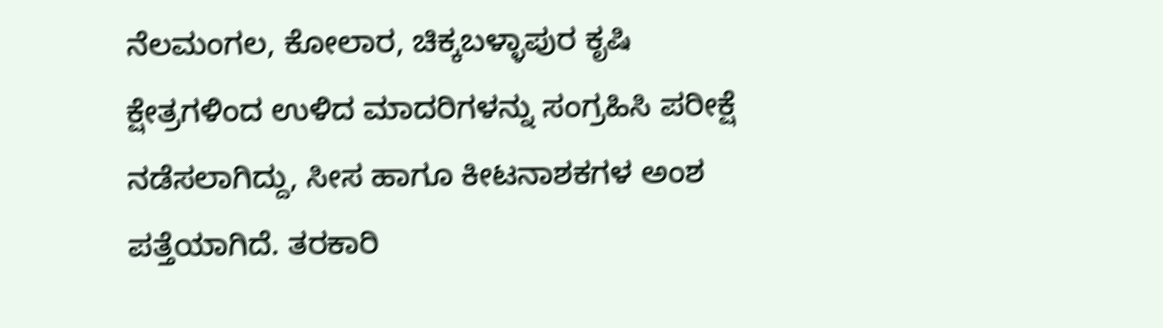ನೆಲಮಂಗಲ, ಕೋಲಾರ, ಚಿಕ್ಕಬಳ್ಳಾಪುರ ಕೃಷಿ ಕ್ಷೇತ್ರಗಳಿಂದ ಉಳಿದ ಮಾದರಿಗಳನ್ನು ಸಂಗ್ರಹಿಸಿ ಪರೀಕ್ಷೆ ನಡೆಸಲಾಗಿದ್ದು, ಸೀಸ ಹಾಗೂ ಕೀಟನಾಶಕಗಳ ಅಂಶ ಪತ್ತೆಯಾಗಿದೆ. ತರಕಾರಿ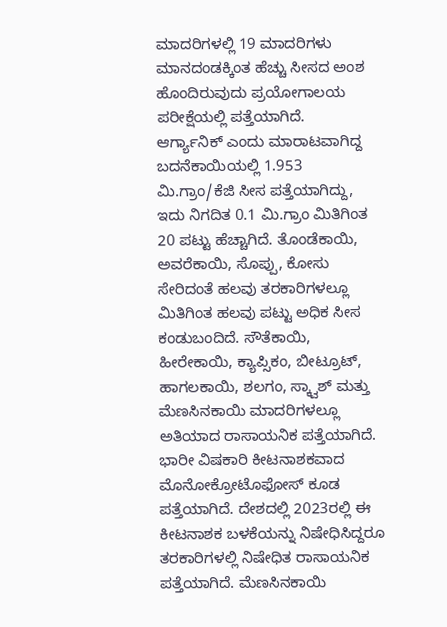ಮಾದರಿಗಳಲ್ಲಿ 19 ಮಾದರಿಗಳು ಮಾನದಂಡಕ್ಕಿಂತ ಹೆಚ್ಚು ಸೀಸದ ಅಂಶ ಹೊಂದಿರುವುದು ಪ್ರಯೋಗಾಲಯ ಪರೀಕ್ಷೆಯಲ್ಲಿ ಪತ್ತೆಯಾಗಿದೆ.
ಆರ್ಗ್ಯಾನಿಕ್ ಎಂದು ಮಾರಾಟವಾಗಿದ್ದ ಬದನೆಕಾಯಿಯಲ್ಲಿ 1.953 ಮಿ.ಗ್ರಾಂ/ಕೆಜಿ ಸೀಸ ಪತ್ತೆಯಾಗಿದ್ದು, ಇದು ನಿಗದಿತ 0.1 ಮಿ.ಗ್ರಾಂ ಮಿತಿಗಿಂತ 20 ಪಟ್ಟು ಹೆಚ್ಚಾಗಿದೆ. ತೊಂಡೆಕಾಯಿ, ಅವರೆಕಾಯಿ, ಸೊಪ್ಪು, ಕೋಸು ಸೇರಿದಂತೆ ಹಲವು ತರಕಾರಿಗಳಲ್ಲೂ ಮಿತಿಗಿಂತ ಹಲವು ಪಟ್ಟು ಅಧಿಕ ಸೀಸ ಕಂಡುಬಂದಿದೆ. ಸೌತೆಕಾಯಿ, ಹೀರೇಕಾಯಿ, ಕ್ಯಾಪ್ಸಿಕಂ, ಬೀಟ್ರೂಟ್, ಹಾಗಲಕಾಯಿ, ಶಲಗಂ, ಸ್ಕ್ವಾಶ್ ಮತ್ತು ಮೆಣಸಿನಕಾಯಿ ಮಾದರಿಗಳಲ್ಲೂ ಅತಿಯಾದ ರಾಸಾಯನಿಕ ಪತ್ತೆಯಾಗಿದೆ.
ಭಾರೀ ವಿಷಕಾರಿ ಕೀಟನಾಶಕವಾದ ಮೊನೋಕ್ರೋಟೊಫೋಸ್ ಕೂಡ ಪತ್ತೆಯಾಗಿದೆ. ದೇಶದಲ್ಲಿ 2023ರಲ್ಲಿ ಈ ಕೀಟನಾಶಕ ಬಳಕೆಯನ್ನು ನಿಷೇಧಿಸಿದ್ದರೂ ತರಕಾರಿಗಳಲ್ಲಿ ನಿಷೇಧಿತ ರಾಸಾಯನಿಕ ಪತ್ತೆಯಾಗಿದೆ. ಮೆಣಸಿನಕಾಯಿ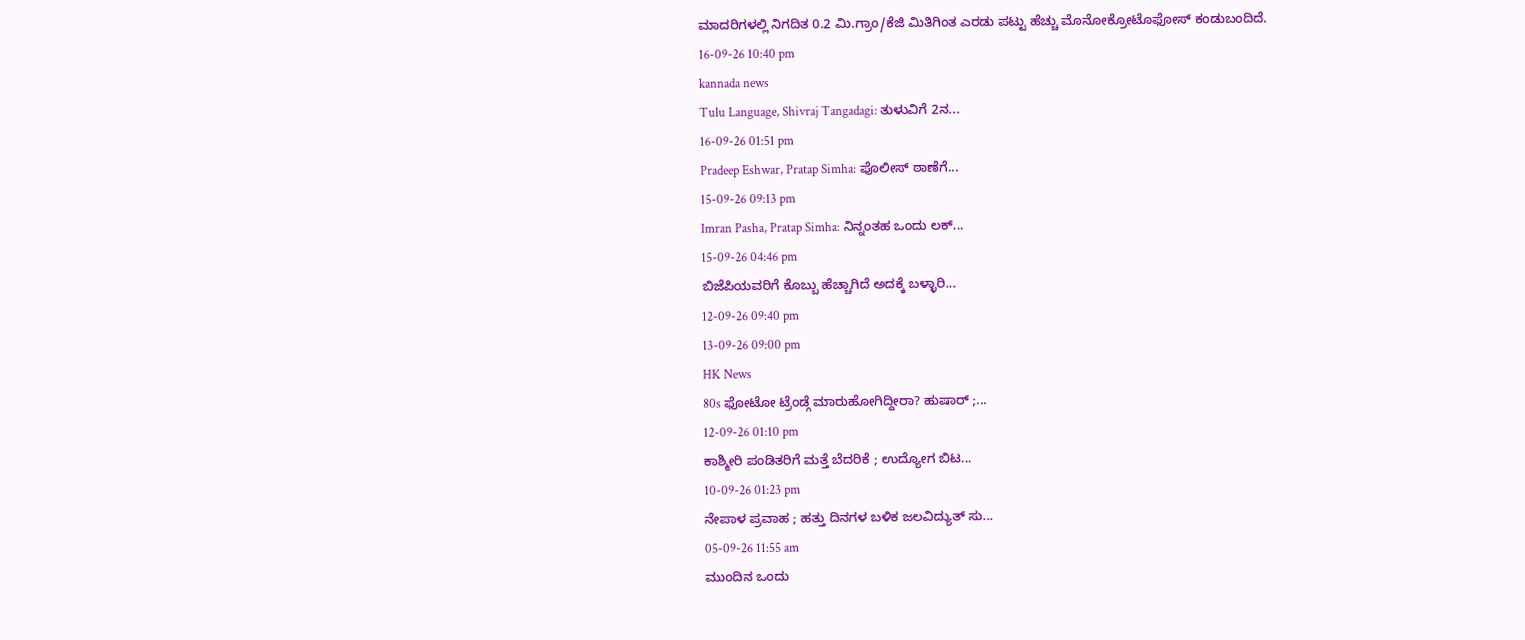ಮಾದರಿಗಳಲ್ಲಿ ನಿಗದಿತ 0.2 ಮಿ.ಗ್ರಾಂ/ಕೆಜಿ ಮಿತಿಗಿಂತ ಎರಡು ಪಟ್ಟು ಹೆಚ್ಚು ಮೊನೋಕ್ರೋಟೊಫೋಸ್ ಕಂಡುಬಂದಿದೆ.
16-09-26 10:40 pm
kannada news
Tulu Language, Shivraj Tangadagi: ತುಳುವಿಗೆ 2ನ...
16-09-26 01:51 pm
Pradeep Eshwar, Pratap Simha: ಪೊಲೀಸ್ ಠಾಣೆಗೆ...
15-09-26 09:13 pm
Imran Pasha, Pratap Simha: ನಿನ್ನಂತಹ ಒಂದು ಲಕ್...
15-09-26 04:46 pm
ಬಿಜೆಪಿಯವರಿಗೆ ಕೊಬ್ಬು ಹೆಚ್ಚಾಗಿದೆ ಅದಕ್ಕೆ ಬಳ್ಳಾರಿ...
12-09-26 09:40 pm
13-09-26 09:00 pm
HK News
80s ಫೋಟೋ ಟ್ರೆಂಡ್ಗೆ ಮಾರುಹೋಗಿದ್ದೀರಾ? ಹುಷಾರ್ ;...
12-09-26 01:10 pm
ಕಾಶ್ಮೀರಿ ಪಂಡಿತರಿಗೆ ಮತ್ತೆ ಬೆದರಿಕೆ ; ಉದ್ಯೋಗ ಬಿಟ...
10-09-26 01:23 pm
ನೇಪಾಳ ಪ್ರವಾಹ ; ಹತ್ತು ದಿನಗಳ ಬಳಿಕ ಜಲವಿದ್ಯುತ್ ಸು...
05-09-26 11:55 am
ಮುಂದಿನ ಒಂದು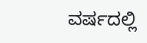ವರ್ಷದಲ್ಲಿ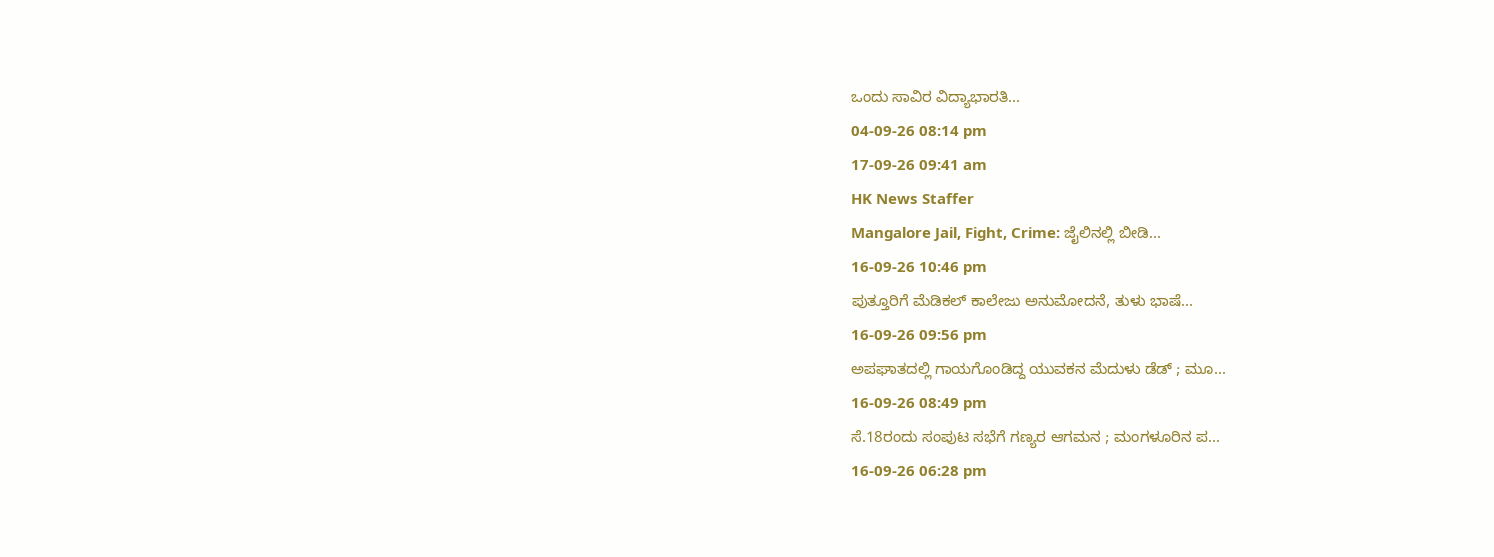ಒಂದು ಸಾವಿರ ವಿದ್ಯಾಭಾರತಿ...
04-09-26 08:14 pm
17-09-26 09:41 am
HK News Staffer
Mangalore Jail, Fight, Crime: ಜೈಲಿನಲ್ಲಿ ಬೀಡಿ...
16-09-26 10:46 pm
ಪುತ್ತೂರಿಗೆ ಮೆಡಿಕಲ್ ಕಾಲೇಜು ಅನುಮೋದನೆ, ತುಳು ಭಾಷೆ...
16-09-26 09:56 pm
ಅಪಘಾತದಲ್ಲಿ ಗಾಯಗೊಂಡಿದ್ದ ಯುವಕನ ಮೆದುಳು ಡೆಡ್ ; ಮೂ...
16-09-26 08:49 pm
ಸೆ.18ರಂದು ಸಂಪುಟ ಸಭೆಗೆ ಗಣ್ಯರ ಆಗಮನ ; ಮಂಗಳೂರಿನ ಪ...
16-09-26 06:28 pm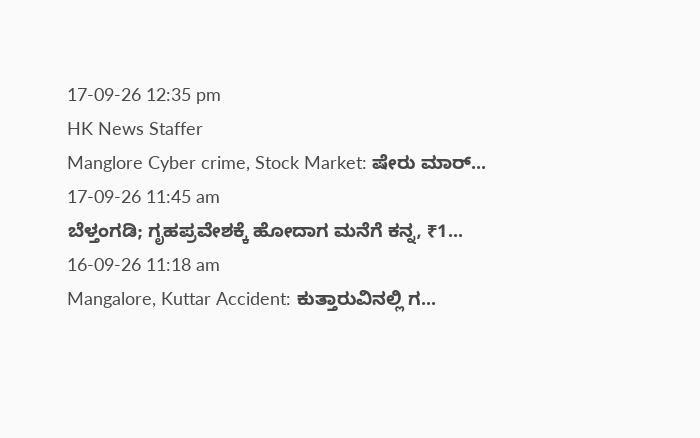17-09-26 12:35 pm
HK News Staffer
Manglore Cyber crime, Stock Market: ಷೇರು ಮಾರ್...
17-09-26 11:45 am
ಬೆಳ್ತಂಗಡಿ; ಗೃಹಪ್ರವೇಶಕ್ಕೆ ಹೋದಾಗ ಮನೆಗೆ ಕನ್ನ, ₹1...
16-09-26 11:18 am
Mangalore, Kuttar Accident: ಕುತ್ತಾರುವಿನಲ್ಲಿ ಗ...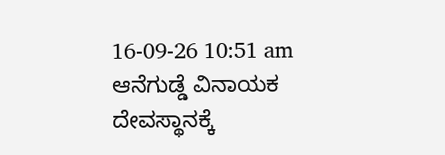16-09-26 10:51 am
ಆನೆಗುಡ್ಡೆ ವಿನಾಯಕ ದೇವಸ್ಥಾನಕ್ಕೆ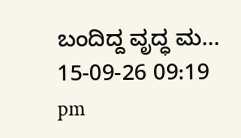ಬಂದಿದ್ದ ವೃದ್ಧ ಮ...
15-09-26 09:19 pm